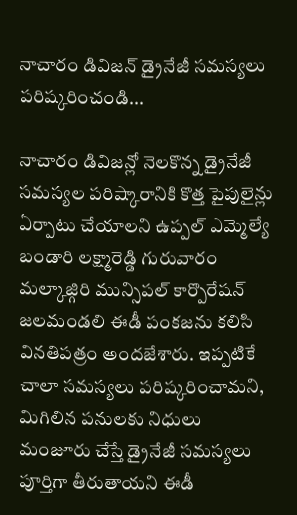నాచారం డివిజన్ డ్రైనేజీ సమస్యలు పరిష్కరించండి...

నాచారం డివిజన్లో నెలకొన్న డ్రైనేజీ సమస్యల పరిష్కారానికి కొత్త పైపులైన్లు ఏర్పాటు చేయాలని ఉప్పల్ ఎమ్మెల్యే బండారి లక్ష్మారెడ్డి గురువారం మల్కాజ్గిరి మున్సిపల్ కార్పొరేషన్ జలమండలి ఈడీ పంకజను కలిసి వినతిపత్రం అందజేశారు. ఇప్పటికే చాలా సమస్యలు పరిష్కరించామని, మిగిలిన పనులకు నిధులు మంజూరు చేస్తే డ్రైనేజీ సమస్యలు పూర్తిగా తీరుతాయని ఈడీ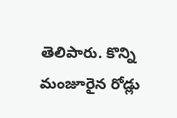తెలిపారు. కొన్ని మంజూరైన రోడ్లు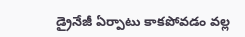డ్రైనేజీ ఏర్పాటు కాకపోవడం వల్ల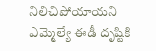నిలిచిపోయాయని ఎమ్మెల్యే ఈడీ దృష్టికి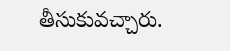తీసుకువచ్చారు.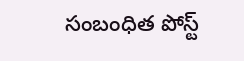సంబంధిత పోస్ట్